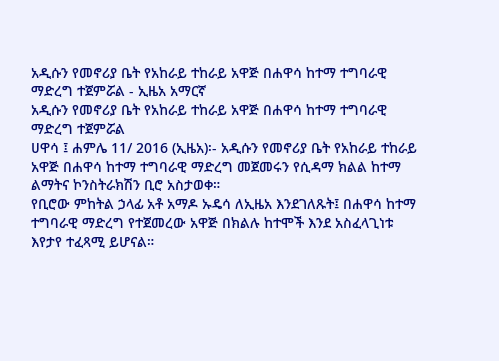አዲሱን የመኖሪያ ቤት የአከራይ ተከራይ አዋጅ በሐዋሳ ከተማ ተግባራዊ ማድረግ ተጀምሯል - ኢዜአ አማርኛ
አዲሱን የመኖሪያ ቤት የአከራይ ተከራይ አዋጅ በሐዋሳ ከተማ ተግባራዊ ማድረግ ተጀምሯል
ሀዋሳ ፤ ሐምሌ 11/ 2016 (ኢዜአ)፡- አዲሱን የመኖሪያ ቤት የአከራይ ተከራይ አዋጅ በሐዋሳ ከተማ ተግባራዊ ማድረግ መጀመሩን የሲዳማ ክልል ከተማ ልማትና ኮንስትራክሽን ቢሮ አስታወቀ።
የቢሮው ምከትል ኃላፊ አቶ አማዶ ኡዴሳ ለኢዜአ እንደገለጹት፤ በሐዋሳ ከተማ ተግባራዊ ማድረግ የተጀመረው አዋጅ በክልሉ ከተሞች እንደ አስፈላጊነቱ እየታየ ተፈጻሚ ይሆናል።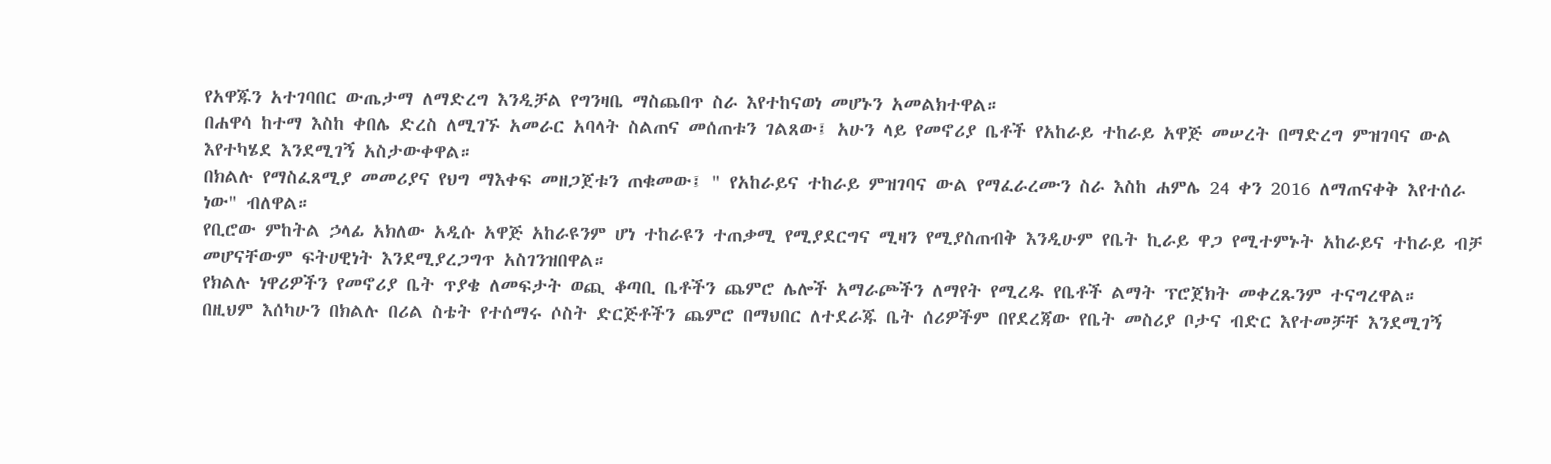የአዋጁን አተገባበር ውጤታማ ለማድረግ እንዲቻል የግንዛቤ ማስጨበጥ ስራ እየተከናወነ መሆኑን አመልክተዋል።
በሐዋሳ ከተማ እስከ ቀበሌ ድረስ ለሚገኙ አመራር አባላት ስልጠና መሰጠቱን ገልጸው፤ አሁን ላይ የመኖሪያ ቤቶች የአከራይ ተከራይ አዋጅ መሠረት በማድረግ ምዝገባና ውል እየተካሄደ እንደሚገኝ አስታውቀዋል።
በክልሉ የማስፈጸሚያ መመሪያና የህግ ማእቀፍ መዘጋጀቱን ጠቁመው፤ " የአከራይና ተከራይ ምዝገባና ውል የማፈራረሙን ስራ እስከ ሐምሌ 24 ቀን 2016 ለማጠናቀቅ እየተሰራ ነው" ብለዋል።
የቢሮው ምከትል ኃላፊ አክለው አዲሱ አዋጅ አከራዩንም ሆነ ተከራዩን ተጠቃሚ የሚያደርግና ሚዛን የሚያስጠብቅ እንዲሁም የቤት ኪራይ ዋጋ የሚተምኑት አከራይና ተከራይ ብቻ መሆናቸውም ፍትሀዊነት እንደሚያረጋግጥ አስገንዝበዋል።
የክልሉ ነዋሪዎችን የመኖሪያ ቤት ጥያቄ ለመፍታት ወጪ ቆጣቢ ቤቶችን ጨምሮ ሌሎች አማራጮችን ለማየት የሚረዱ የቤቶች ልማት ፕሮጀክት መቀረጹንም ተናግረዋል።
በዚህም እሰካሁን በክልሉ በሪል ስቴት የተሰማሩ ሶስት ድርጅቶችን ጨምሮ በማህበር ለተደራጁ ቤት ሰሪዎችም በየደረጃው የቤት መስሪያ ቦታና ብድር እየተመቻቸ እንደሚገኝ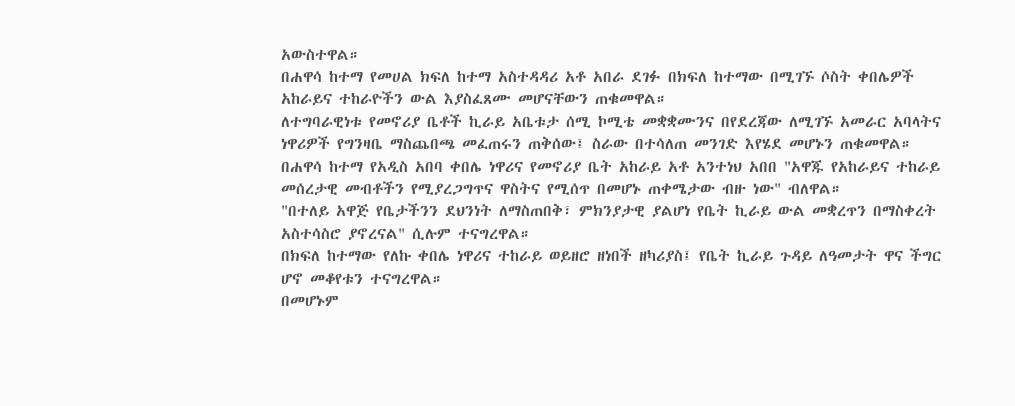አውስተዋል።
በሐዋሳ ከተማ የመሀል ክፍለ ከተማ አስተዳዳሪ አቶ አበራ ደገፉ በክፍለ ከተማው በሚገኙ ሶስት ቀበሌዎች አከራይና ተከራዮችን ውል እያስፈጸሙ መሆናቸውን ጠቁመዋል።
ለተግባራዊነቱ የመኖሪያ ቤቶች ኪራይ አቤቱታ ሰሚ ኮሚቴ መቋቋሙንና በየደረጃው ለሚገኙ አመራር አባላትና ነዋሪዎች የግንዛቤ ማስጨበጫ መፈጠሩን ጠቅሰው፤ ስራው በተሳለጠ መንገድ እየሄደ መሆኑን ጠቁመዋል።
በሐዋሳ ከተማ የአዲስ አበባ ቀበሌ ነዋሪና የመኖሪያ ቤት አከራይ አቶ አንተነህ አበበ "አዋጁ የአከራይና ተከራይ መሰረታዊ መብቶችን የሚያረጋግጥና ዋስትና የሚሰጥ በመሆኑ ጠቀሜታው ብዙ ነው" ብለዋል።
"በተለይ አዋጅ የቤታችንን ደህንነት ለማስጠበቅ፣ ምክንያታዊ ያልሆነ የቤት ኪራይ ውል መቋረጥን በማስቀረት አስተሳስሮ ያኖረናል" ሲሉም ተናግረዋል።
በክፍለ ከተማው የለኩ ቀበሌ ነዋሪና ተከራይ ወይዘሮ ዘነበች ዘካሪያስ፤ የቤት ኪራይ ጉዳይ ለዓመታት ዋና ችግር ሆኖ መቆየቱን ተናግረዋል።
በመሆኑም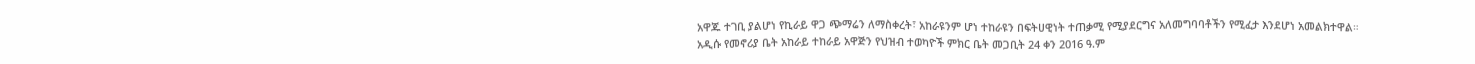አዋጁ ተገቢ ያልሆነ የኪራይ ዋጋ ጭማሬን ለማስቀረት፣ አከራዩንም ሆነ ተከራዩን በፍትሀዊነት ተጠቃሚ የሚያደርግና አለመግባባቶችን የሚፈታ እንደሆነ አመልክተዋል።
አዲሱ የመኖሪያ ቤት አከራይ ተከራይ አዋጅን የህዝብ ተወካዮች ምክር ቤት መጋቢት 24 ቀን 2016 ዓ.ም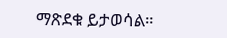ማጽደቁ ይታወሳል።